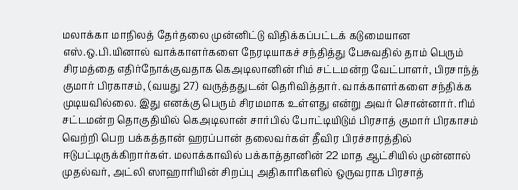மலாக்கா மாநிலத் தேர்தலை முன்னிட்டு விதிக்கப்பட்டக் கடுமையான எஸ்.ஒ.பி.யினால் வாக்காளர்களை நேரடியாகச் சந்தித்து பேசுவதில் தாம் பெரும் சிரமத்தை எதிர்நோக்குவதாக கெஅடிலானின் ரிம் சட்டமன்ற வேட்பாளர், பிரசாந்த் குமார் பிரகாசம், (வயது 27) வருத்ததுடன் தெரிவித்தார். வாக்காளர்களை சந்திக்க முடியவில்லை. இது எனக்கு பெரும் சிரமமாக உள்ளது என்று அவர் சொன்னார். ரிம் சட்டமன்ற தொகுதியில் கெஅடிலான் சார்பில் போட்டியிடும் பிரசாத் குமார் பிரகாசம் வெற்றி பெற பக்கத்தான் ஹரப்பான் தலைவர்கள் தீவிர பிரச்சாரத்தில் ஈடுபட்டிருக்கிறார்கள். மலாக்காவில் பக்காத்தானின் 22 மாத ஆட்சியில் முன்னால் முதல்வர், அட்லி ஸாஹாரியின் சிறப்பு அதிகாரிகளில் ஒருவராக பிரசாத்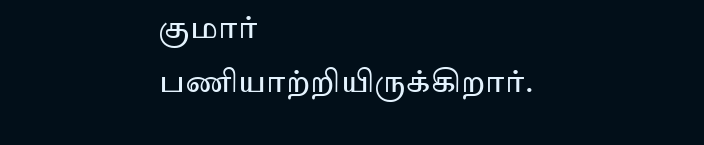குமார் பணியாற்றியிருக்கிறார்.